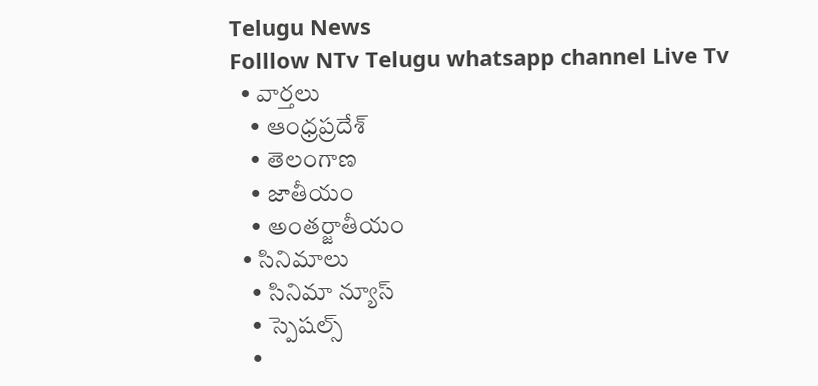Telugu News
Folllow NTv Telugu whatsapp channel Live Tv
  • వార్తలు
    • ఆంధ్రప్రదేశ్
    • తెలంగాణ
    • జాతీయం
    • అంతర్జాతీయం
  • సినిమాలు
    • సినిమా న్యూస్
    • స్పెషల్స్
    •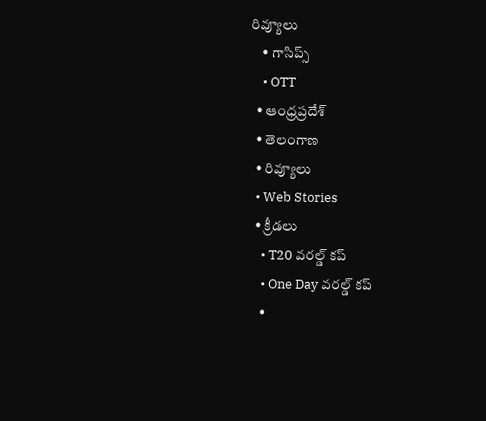రివ్యూలు
    • గాసిప్స్
    • OTT
  • ఆంధ్రప్రదేశ్
  • తెలంగాణ
  • రివ్యూలు
  • Web Stories
  • క్రీడలు
    • T20 వరల్డ్ కప్
    • One Day వరల్డ్ కప్
    •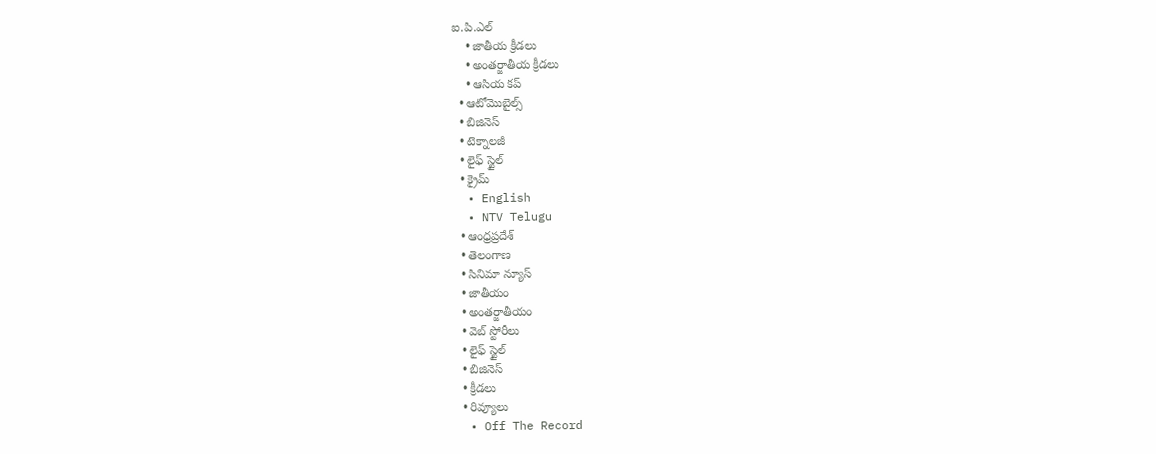ఐ.పి.ఎల్
    • జాతీయ క్రీడలు
    • అంతర్జాతీయ క్రీడలు
    • ఆసియ కప్
  • ఆటోమొబైల్స్
  • బిజినెస్‌
  • టెక్నాలజీ
  • లైఫ్ స్టైల్
  • క్రైమ్
  • English
  • NTV Telugu
  • ఆంధ్రప్రదేశ్
  • తెలంగాణ
  • సినిమా న్యూస్
  • జాతీయం
  • అంతర్జాతీయం
  • వెబ్ స్టోరీలు
  • లైఫ్ స్టైల్
  • బిజినెస్‌
  • క్రీడలు
  • రివ్యూలు
  • Off The Record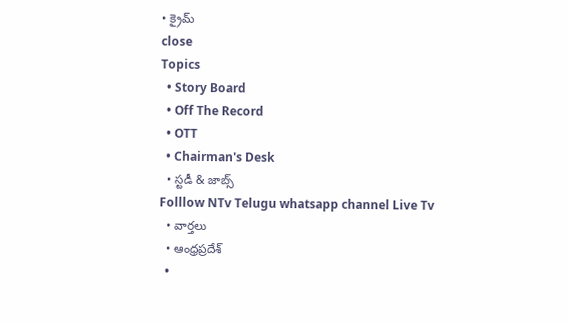• క్రైమ్
close
Topics
  • Story Board
  • Off The Record
  • OTT
  • Chairman's Desk
  • స్టడీ & జాబ్స్
Folllow NTv Telugu whatsapp channel Live Tv
  • వార్తలు
  • ఆంధ్రప్రదేశ్
  •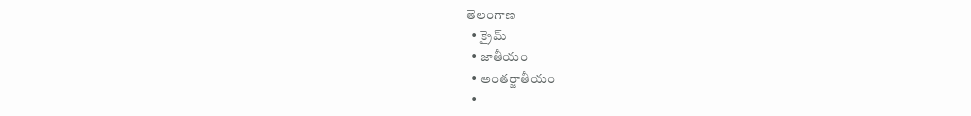తెలంగాణ
  • క్రైమ్
  • జాతీయం
  • అంతర్జాతీయం
  •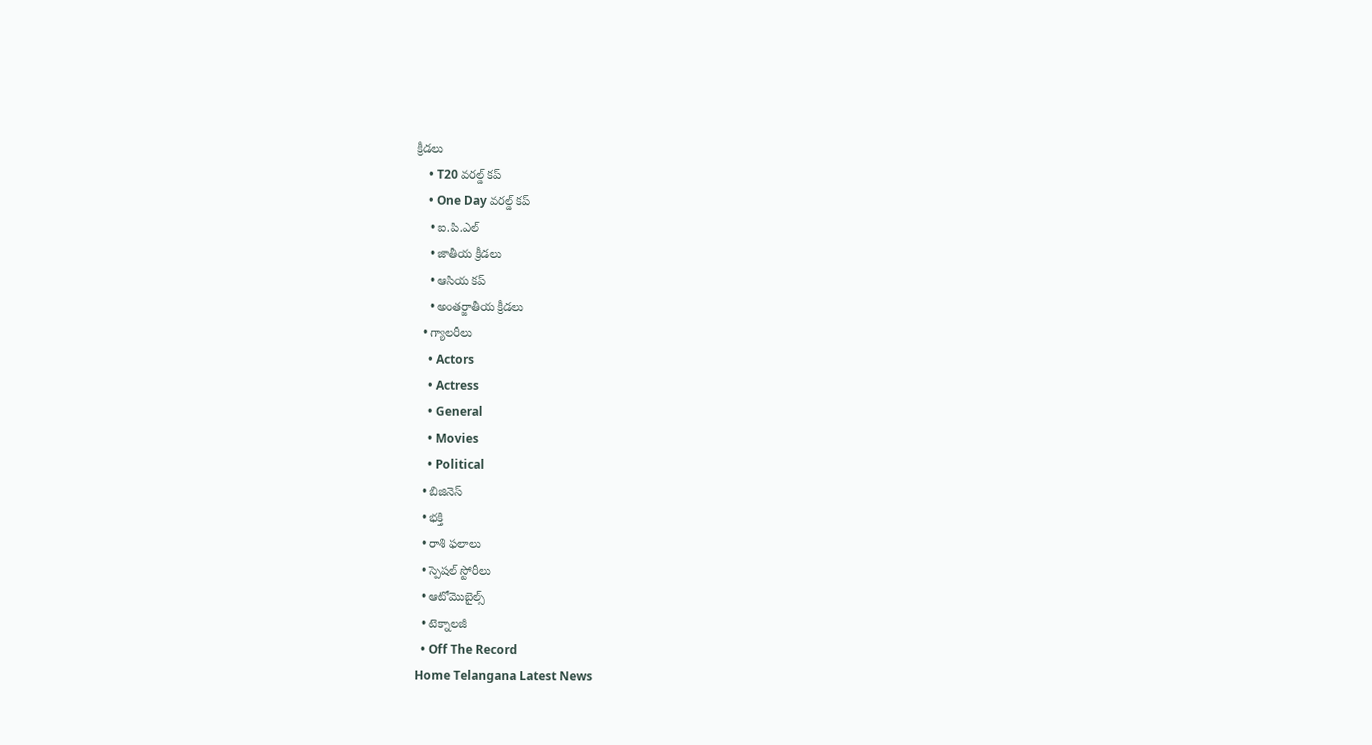క్రీడలు
    • T20 వరల్డ్ కప్
    • One Day వరల్డ్ కప్
    • ఐ.పి.ఎల్
    • జాతీయ క్రీడలు
    • ఆసియ కప్
    • అంతర్జాతీయ క్రీడలు
  • గ్యాలరీలు
    • Actors
    • Actress
    • General
    • Movies
    • Political
  • బిజినెస్‌
  • భక్తి
  • రాశి ఫలాలు
  • స్పెషల్‌ స్టోరీలు
  • ఆటోమొబైల్స్
  • టెక్నాలజీ
  • Off The Record
Home Telangana Latest News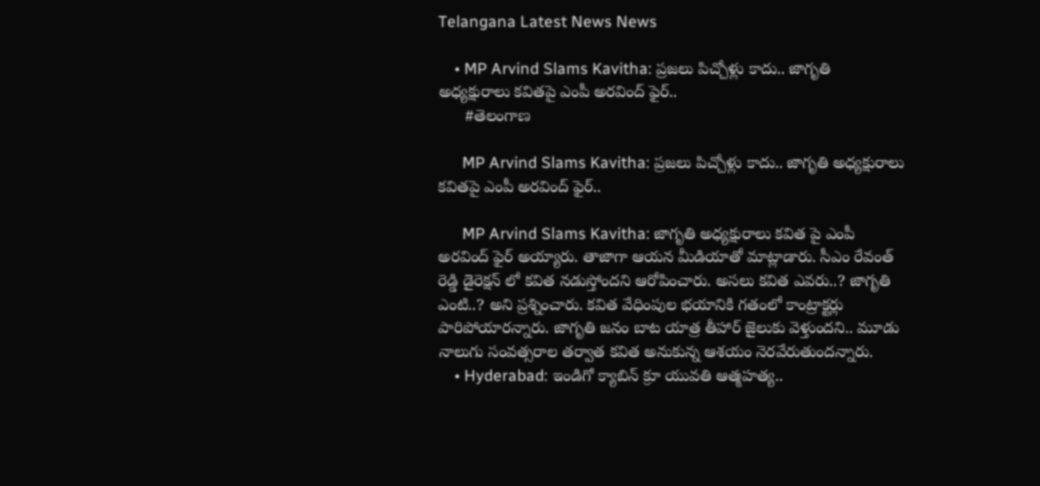Telangana Latest News News

    • MP Arvind Slams Kavitha: ప్రజలు పిచ్చోళ్లు కాదు.. జాగృతి అధ్యక్షురాలు కవితపై ఎంపీ అరవింద్ ఫైర్..
      #తెలంగాణ

      MP Arvind Slams Kavitha: ప్రజలు పిచ్చోళ్లు కాదు.. జాగృతి అధ్యక్షురాలు కవితపై ఎంపీ అరవింద్ ఫైర్..

      MP Arvind Slams Kavitha: జాగృతి అధ్యక్షురాలు కవిత పై ఎంపీ అరవింద్ ఫైర్ అయ్యారు. తాజాగా ఆయన మీడియాతో మాట్లాడారు. సీఎం రేవంత్ రెడ్డి డైరెక్షన్ లో కవిత నడుస్తోందని ఆరోపించారు. అసలు కవిత ఎవరు..? జాగృతి ఎంటి..? అని ప్రశ్నించారు. కవిత వేధింపుల భయానికి గతంలో కాంట్రాక్టర్లు పారిపోయారన్నారు. జాగృతి జనం బాట యాత్ర తీహార్ జైలుకు వెళ్తుందని.. మూడు నాలుగు సంవత్సరాల తర్వాత కవిత అనుకున్న ఆశయం నెరవేరుతుందన్నారు.
    • Hyderabad: ఇండిగో క్యాబిన్ క్రూ యువతి ఆత్మహత్య..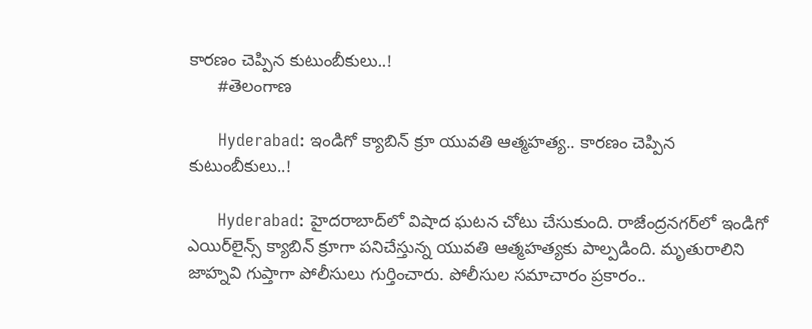కారణం చెప్పిన కుటుంబీకులు..!
      #తెలంగాణ

      Hyderabad: ఇండిగో క్యాబిన్ క్రూ యువతి ఆత్మహత్య.. కారణం చెప్పిన కుటుంబీకులు..!

      Hyderabad: హైదరాబాద్‌లో విషాద ఘటన చోటు చేసుకుంది. రాజేంద్రనగర్‌లో ఇండిగో ఎయిర్‌లైన్స్‌ క్యాబిన్‌ క్రూ‌గా పనిచేస్తున్న యువతి ఆత్మహత్యకు పాల్పడింది. మృతురాలిని జాహ్నవి గుప్తా‌గా పోలీసులు గుర్తించారు. పోలీసుల సమాచారం ప్రకారం..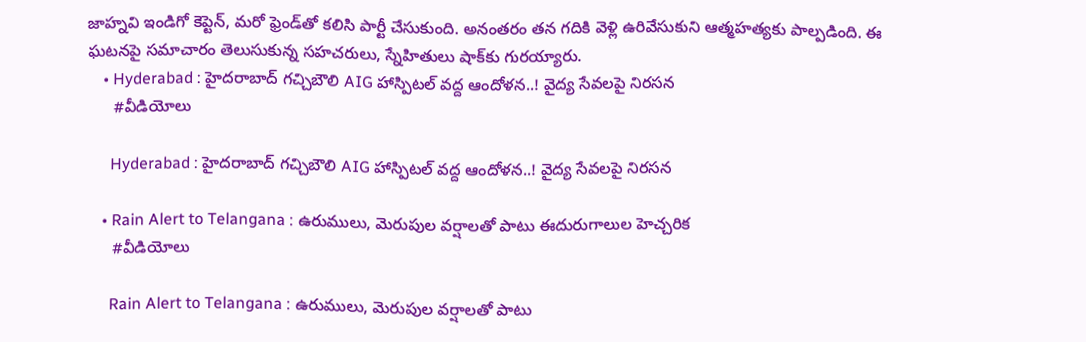జాహ్నవి ఇండిగో కెప్టెన్‌, మరో ఫ్రెండ్‌తో కలిసి పార్టీ చేసుకుంది. అనంతరం తన గదికి వెళ్లి ఉరివేసుకుని ఆత్మహత్యకు పాల్పడింది. ఈ ఘటనపై సమాచారం తెలుసుకున్న సహచరులు, స్నేహితులు షాక్‌కు గురయ్యారు.
    • Hyderabad : హైదరాబాద్ గచ్చిబౌలి AIG హాస్పిటల్ వద్ద ఆందోళన..! వైద్య సేవలపై నిరసన
      #వీడియోలు

      Hyderabad : హైదరాబాద్ గచ్చిబౌలి AIG హాస్పిటల్ వద్ద ఆందోళన..! వైద్య సేవలపై నిరసన

    • Rain Alert to Telangana : ఉరుములు, మెరుపుల వర్షాలతో పాటు ఈదురుగాలుల హెచ్చరిక
      #వీడియోలు

      Rain Alert to Telangana : ఉరుములు, మెరుపుల వర్షాలతో పాటు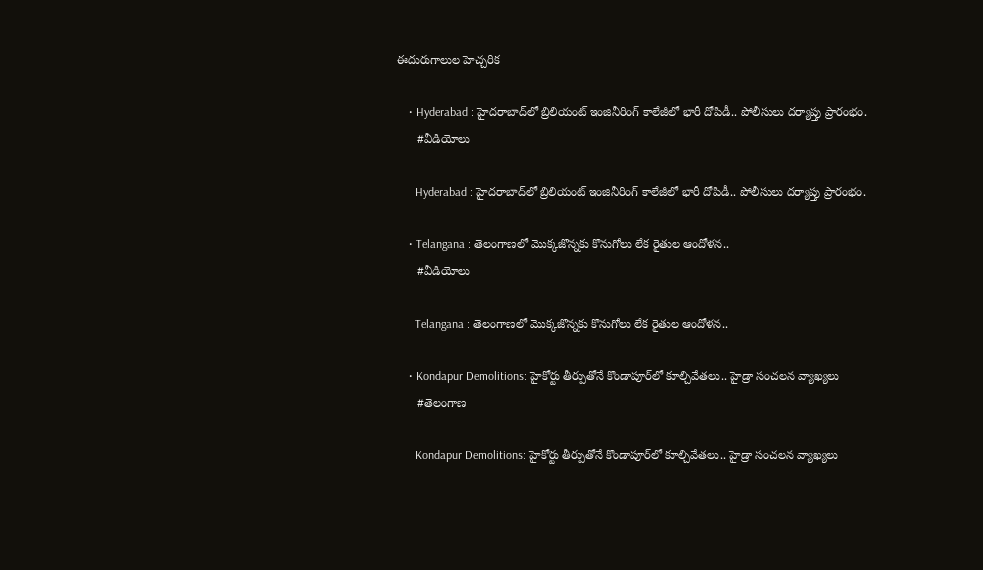ఈదురుగాలుల హెచ్చరిక

    • Hyderabad : హైదరాబాద్‌లో బ్రిలియంట్ ఇంజినీరింగ్ కాలేజీలో భారీ దోపిడీ.. పోలీసులు దర్యాప్తు ప్రారంభం.
      #వీడియోలు

      Hyderabad : హైదరాబాద్‌లో బ్రిలియంట్ ఇంజినీరింగ్ కాలేజీలో భారీ దోపిడీ.. పోలీసులు దర్యాప్తు ప్రారంభం.

    • Telangana : తెలంగాణలో మొక్కజొన్నకు కొనుగోలు లేక రైతుల ఆందోళన..
      #వీడియోలు

      Telangana : తెలంగాణలో మొక్కజొన్నకు కొనుగోలు లేక రైతుల ఆందోళన..

    • Kondapur Demolitions: హైకోర్టు తీర్పుతోనే కొండాపూర్‌లో కూల్చివేతలు.. హైడ్రా సంచలన వ్యాఖ్యలు
      #తెలంగాణ

      Kondapur Demolitions: హైకోర్టు తీర్పుతోనే కొండాపూర్‌లో కూల్చివేతలు.. హైడ్రా సంచలన వ్యాఖ్యలు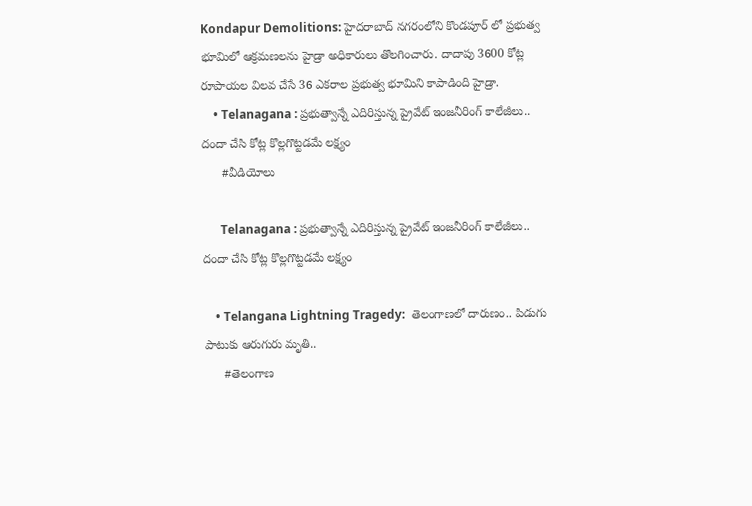Kondapur Demolitions: హైదరాబాద్ నగరంలోని కొండపూర్ లో ప్రభుత్వ భూమిలో ఆక్రమణలను హైడ్రా అధికారులు తొలగించారు. దాదాపు 3600 కోట్ల రూపాయల విలవ చేసే 36 ఎకరాల ప్రభుత్వ భూమిని కాపాడింది హైడ్రా.
    • Telanagana : ప్రభుత్వాన్నే ఎదిరిస్తున్న ప్రైవేట్ ఇంజనీరింగ్ కాలేజీలు.. దందా చేసి కోట్ల కొల్లగొట్టడమే లక్ష్యం
      #వీడియోలు

      Telanagana : ప్రభుత్వాన్నే ఎదిరిస్తున్న ప్రైవేట్ ఇంజనీరింగ్ కాలేజీలు.. దందా చేసి కోట్ల కొల్లగొట్టడమే లక్ష్యం

    • Telangana Lightning Tragedy:  తెలంగాణలో దారుణం.. పిడుగు పాటుకు ఆరుగురు మృతి..
      #తెలంగాణ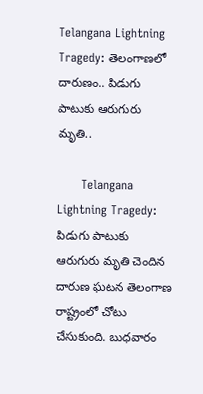Telangana Lightning Tragedy: తెలంగాణలో దారుణం.. పిడుగు పాటుకు ఆరుగురు మృతి..

      Telangana Lightning Tragedy: పిడుగు పాటుకు ఆరుగురు మృతి చెందిన దారుణ ఘటన తెలంగాణ రాష్ట్రంలో చోటు చేసుకుంది. బుధవారం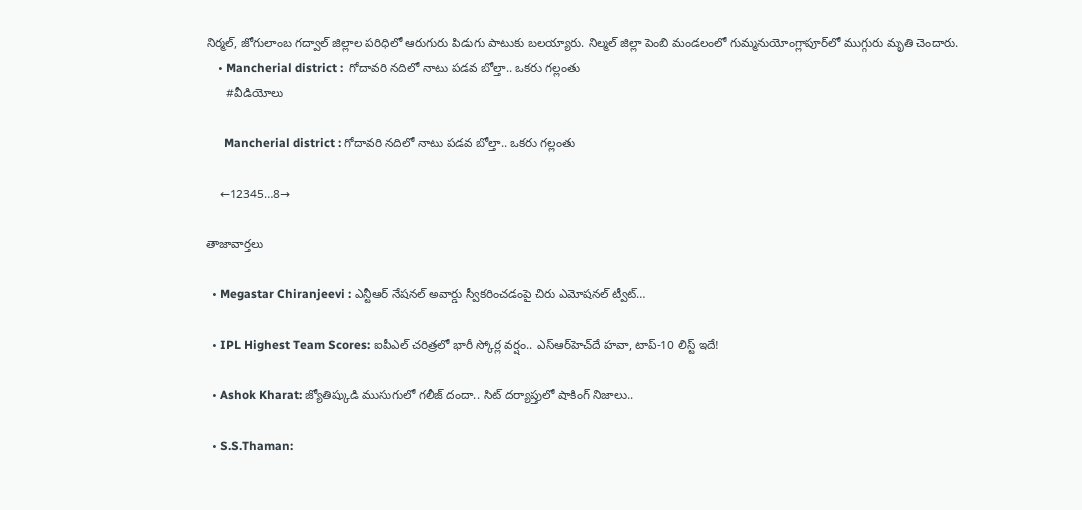నిర్మల్‌, జోగులాంబ గద్వాల్ జిల్లాల పరిధిలో ఆరుగురు పిడుగు పాటుకు బలయ్యారు. నిల్మల్ జిల్లా పెంబి మండలంలో గుమ్మనుయోంగ్లాపూర్‌లో ముగ్గురు మృతి చెందారు.
    • Mancherial district :  గోదావరి నదిలో నాటు పడవ బోల్తా.. ఒకరు గల్లంతు
      #వీడియోలు

      Mancherial district : గోదావరి నదిలో నాటు పడవ బోల్తా.. ఒకరు గల్లంతు

    ←12345…8→

తాజావార్తలు

  • Megastar Chiranjeevi : ఎన్టీఆర్ నేషనల్ అవార్డు స్వీకరించడంపై చిరు ఎమోషనల్ ట్వీట్…

  • IPL Highest Team Scores: ఐపీఎల్ చరిత్రలో భారీ స్కోర్ల వర్షం.. ఎస్‌ఆర్‌హెచ్‌దే హవా, టాప్-10 లిస్ట్ ఇదే!

  • Ashok Kharat: జ్యోతిష్కుడి ముసుగులో గలీజ్ దందా.. సిట్ దర్యాప్తులో షాకింగ్ నిజాలు..

  • S.S.Thaman: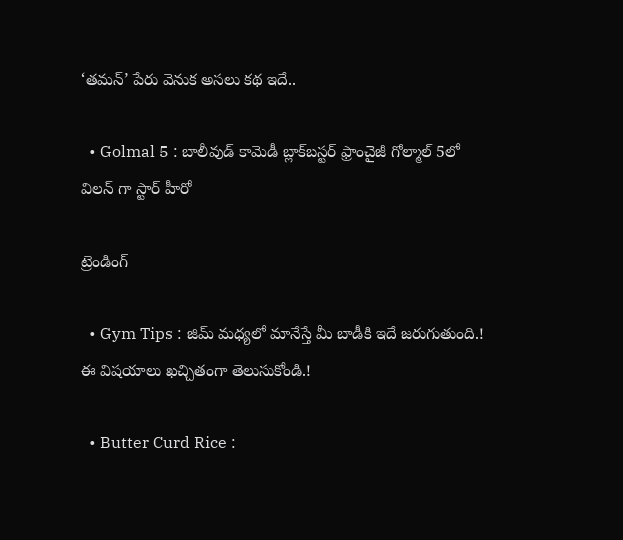‘తమన్’ పేరు వెనుక అసలు కథ ఇదే..

  • Golmal 5 : బాలీవుడ్ కామెడీ బ్లాక్‌బస్టర్ ఫ్రాంచైజీ గోల్మాల్ 5లో విలన్ గా స్టార్ హీరో

ట్రెండింగ్‌

  • Gym Tips : జిమ్ మధ్యలో మానేస్తే మీ బాడీకి ఇదే జరుగుతుంది.! ఈ విషయాలు ఖచ్చితంగా తెలుసుకోండి.!

  • Butter Curd Rice :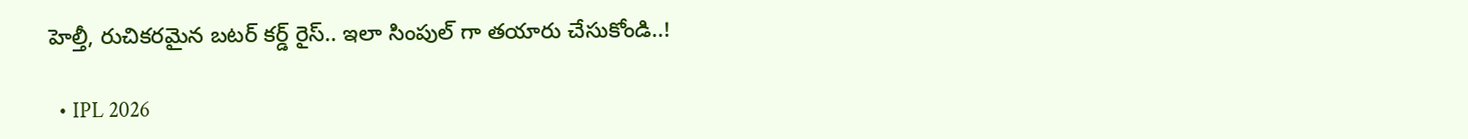హెల్తీ, రుచికరమైన బటర్ కర్డ్ రైస్.. ఇలా సింపుల్ గా తయారు చేసుకోండి..!

  • IPL 2026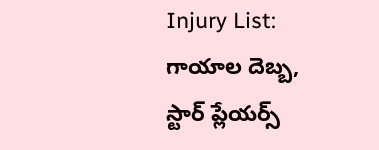Injury List: గాయాల దెబ్బ, స్టార్ ప్లేయర్స్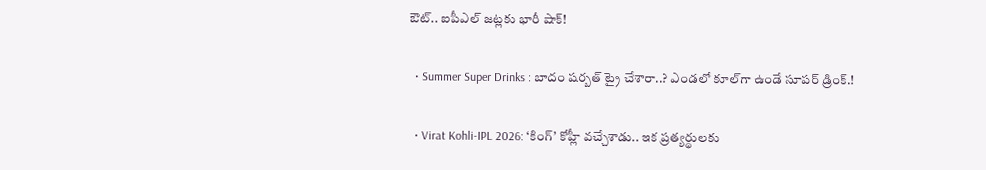ఔట్.. ఐపీఎల్ జట్లకు భారీ షాక్!

  • Summer Super Drinks : బాదం షర్బత్ ట్రై చేశారా..? ఎండలో కూల్‌గా ఉండే సూపర్ డ్రింక్.!

  • Virat Kohli-IPL 2026: ‘కింగ్’ కోహ్లీ వచ్చేశాడు.. ఇక ప్రత్యర్థులకు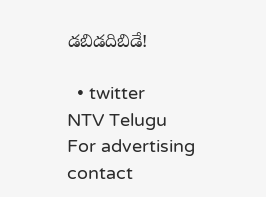డబిడదిబిడే!

  • twitter
NTV Telugu
For advertising contact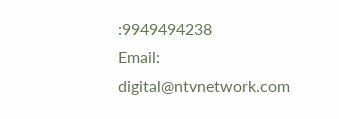:9949494238
Email: digital@ntvnetwork.com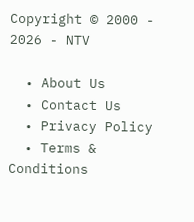Copyright © 2000 - 2026 - NTV

  • About Us
  • Contact Us
  • Privacy Policy
  • Terms & Conditions